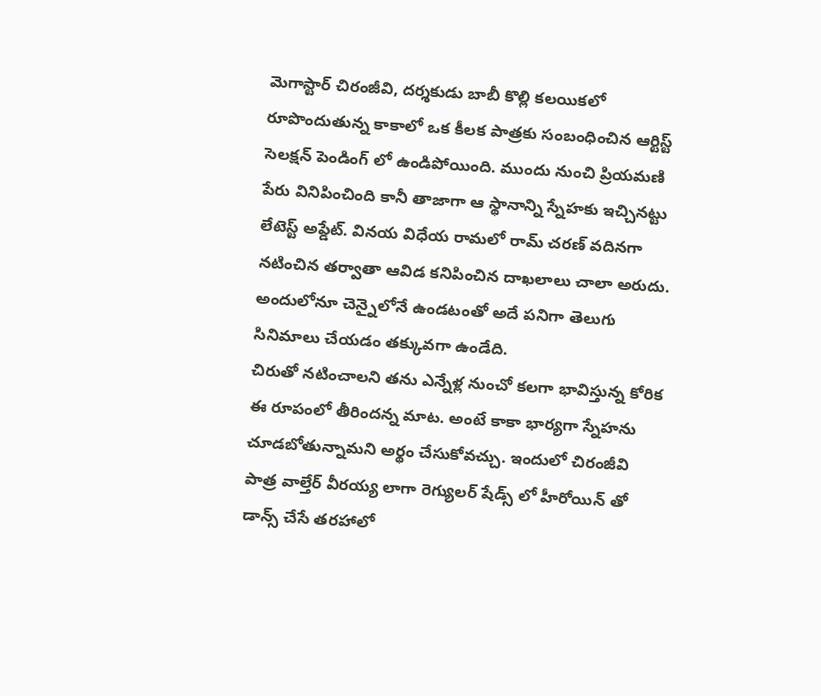మెగాస్టార్ చిరంజీవి, దర్శకుడు బాబీ కొల్లి కలయికలో రూపొందుతున్న కాకాలో ఒక కీలక పాత్రకు సంబంధించిన ఆర్టిస్ట్ సెలక్షన్ పెండింగ్ లో ఉండిపోయింది. ముందు నుంచి ప్రియమణి పేరు వినిపించింది కానీ తాజాగా ఆ స్థానాన్ని స్నేహకు ఇచ్చినట్టు లేటెస్ట్ అప్డేట్. వినయ విధేయ రామలో రామ్ చరణ్ వదినగా నటించిన తర్వాతా ఆవిడ కనిపించిన దాఖలాలు చాలా అరుదు. అందులోనూ చెన్నైలోనే ఉండటంతో అదే పనిగా తెలుగు సినిమాలు చేయడం తక్కువగా ఉండేది.
చిరుతో నటించాలని తను ఎన్నేళ్ల నుంచో కలగా భావిస్తున్న కోరిక ఈ రూపంలో తీరిందన్న మాట. అంటే కాకా భార్యగా స్నేహను చూడబోతున్నామని అర్థం చేసుకోవచ్చు. ఇందులో చిరంజీవి పాత్ర వాల్తేర్ వీరయ్య లాగా రెగ్యులర్ షేడ్స్ లో హీరోయిన్ తో డాన్స్ చేసే తరహాలో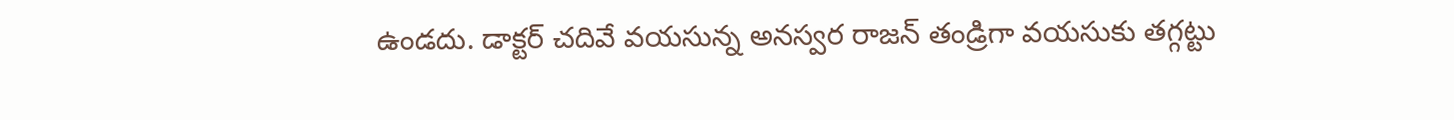ఉండదు. డాక్టర్ చదివే వయసున్న అనస్వర రాజన్ తండ్రిగా వయసుకు తగ్గట్టు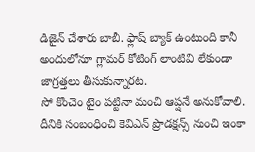డిజైన్ చేశారు బాబీ. ఫ్లాష్ బ్యాక్ ఉంటుంది కానీ అందులోనూ గ్లామర్ కోటింగ్ లాంటివి లేకుండా జాగ్రత్తలు తీసుకున్నారట.
సో కొంచెం టైం పట్టినా మంచి ఆప్షనే అనుకోవాలి. దీనికి సంబంధించి కెవిఎన్ ప్రొడక్షన్స్ నుంచి ఇంకా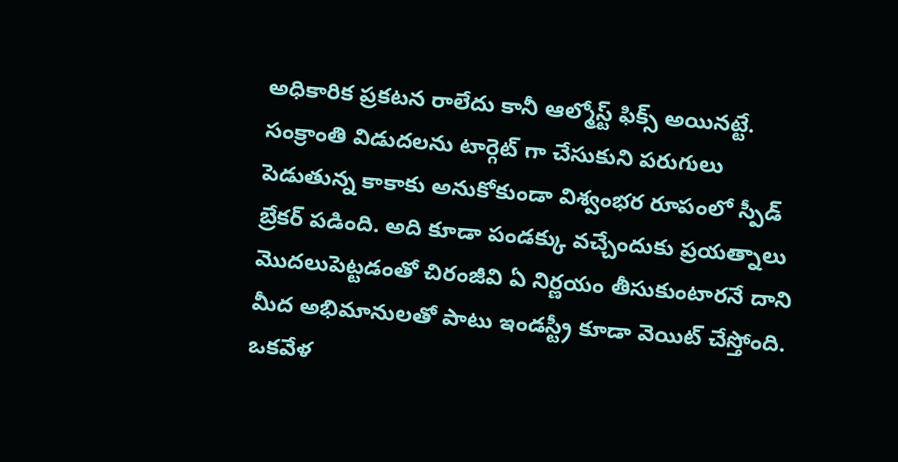అధికారిక ప్రకటన రాలేదు కానీ ఆల్మోస్ట్ ఫిక్స్ అయినట్టే. సంక్రాంతి విడుదలను టార్గెట్ గా చేసుకుని పరుగులు పెడుతున్న కాకాకు అనుకోకుండా విశ్వంభర రూపంలో స్పీడ్ బ్రేకర్ పడింది. అది కూడా పండక్కు వచ్చేందుకు ప్రయత్నాలు మొదలుపెట్టడంతో చిరంజీవి ఏ నిర్ణయం తీసుకుంటారనే దాని మీద అభిమానులతో పాటు ఇండస్ట్రీ కూడా వెయిట్ చేస్తోంది.
ఒకవేళ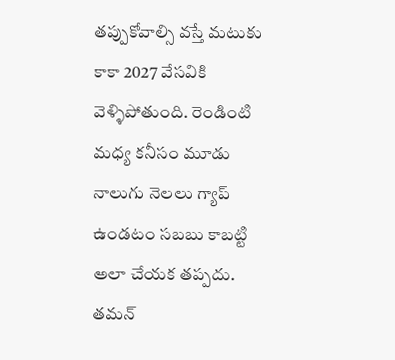తప్పుకోవాల్సి వస్తే మటుకు కాకా 2027 వేసవికి వెళ్ళిపోతుంది. రెండింటి మధ్య కనీసం మూడు నాలుగు నెలలు గ్యాప్ ఉండటం సబబు కాబట్టి అలా చేయక తప్పదు. తమన్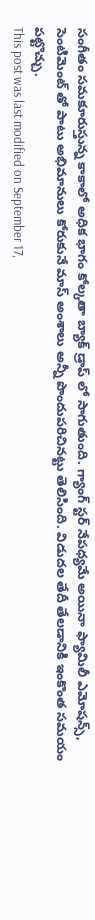సంగీతం సమకూరుస్తున్న కాకాలో అధిక భాగం కోల్కతా బ్యాక్ డ్రాప్ లో సాగుతుంది. గ్యాంగ్ స్టర్ నేపధ్యమే అయినా ఫ్యామిలీ ఎమోషన్స్, సెంటిమెంట్ తో పాటు అభిమానులు కోరుకునే మాస్ అంశాలు అన్నీ పొందుపరిచినట్టు తెలిసింది. విడుదల తేదీ తేలడానికి ఇంకొంత సమయం పట్టొచ్చు.
This post was last modified on September 17,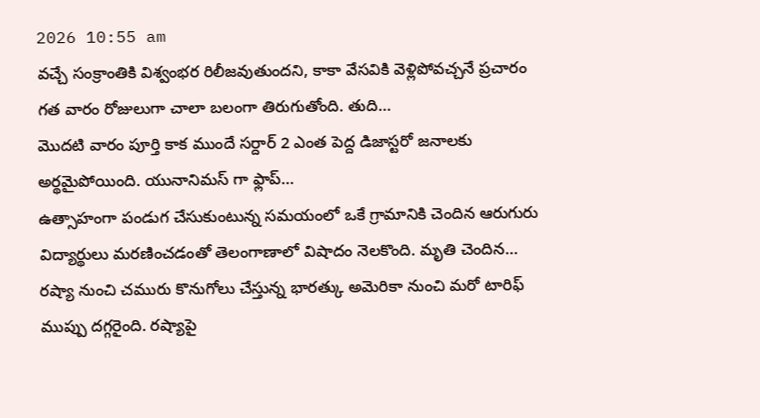2026 10:55 am
వచ్చే సంక్రాంతికి విశ్వంభర రిలీజవుతుందని, కాకా వేసవికి వెళ్లిపోవచ్చనే ప్రచారం గత వారం రోజులుగా చాలా బలంగా తిరుగుతోంది. తుది…
మొదటి వారం పూర్తి కాక ముందే సర్దార్ 2 ఎంత పెద్ద డిజాస్టరో జనాలకు అర్థమైపోయింది. యునానిమస్ గా ఫ్లాప్…
ఉత్సాహంగా పండుగ చేసుకుంటున్న సమయంలో ఒకే గ్రామానికి చెందిన ఆరుగురు విద్యార్థులు మరణించడంతో తెలంగాణాలో విషాదం నెలకొంది. మృతి చెందిన…
రష్యా నుంచి చమురు కొనుగోలు చేస్తున్న భారత్కు అమెరికా నుంచి మరో టారిఫ్ ముప్పు దగ్గరైంది. రష్యాపై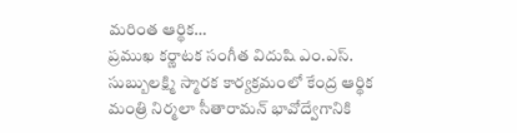మరింత ఆర్థిక…
ప్రముఖ కర్ణాటక సంగీత విదుషి ఎం.ఎస్. సుబ్బులక్ష్మి స్మారక కార్యక్రమంలో కేంద్ర ఆర్థిక మంత్రి నిర్మలా సీతారామన్ భావోద్వేగానికి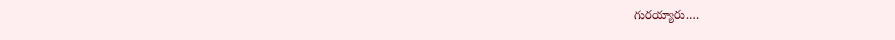గురయ్యారు.…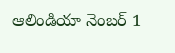ఆలిండియా నెంబర్ 1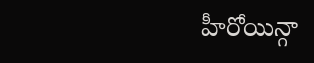హీరోయిన్గా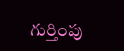గుర్తింపు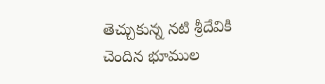తెచ్చుకున్న నటి శ్రీదేవికి చెందిన భూముల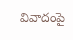వివాదంపై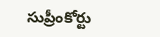సుప్రీంకోర్టు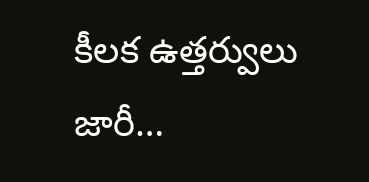కీలక ఉత్తర్వులు జారీ…